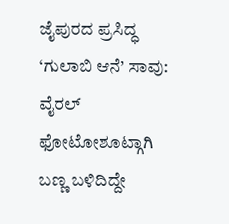ಜೈಪುರದ ಪ್ರಸಿದ್ಧ ‘ಗುಲಾಬಿ ಆನೆ’ ಸಾವು: ವೈರಲ್ ಫೋಟೋಶೂಟ್ಗಾಗಿ ಬಣ್ಣ ಬಳಿದಿದ್ದೇ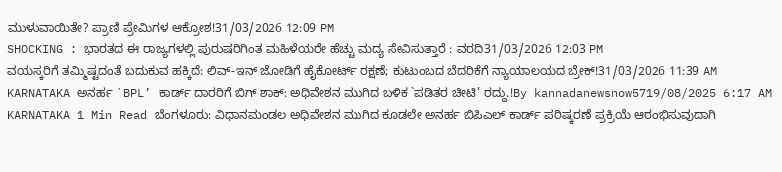ಮುಳುವಾಯಿತೇ? ಪ್ರಾಣಿ ಪ್ರೇಮಿಗಳ ಆಕ್ರೋಶ!31/03/2026 12:09 PM
SHOCKING : ಭಾರತದ ಈ ರಾಜ್ಯಗಳಲ್ಲಿ ಪುರುಷರಿಗಿಂತ ಮಹಿಳೆಯರೇ ಹೆಚ್ಚು ಮದ್ಯ ಸೇವಿಸುತ್ತಾರೆ : ವರದಿ31/03/2026 12:03 PM
ವಯಸ್ಕರಿಗೆ ತಮ್ಮಿಷ್ಟದಂತೆ ಬದುಕುವ ಹಕ್ಕಿದೆ: ಲಿವ್-ಇನ್ ಜೋಡಿಗೆ ಹೈಕೋರ್ಟ್ ರಕ್ಷಣೆ; ಕುಟುಂಬದ ಬೆದರಿಕೆಗೆ ನ್ಯಾಯಾಲಯದ ಬ್ರೇಕ್!31/03/2026 11:39 AM
KARNATAKA ಅನರ್ಹ `BPL’ ಕಾರ್ಡ್ ದಾರರಿಗೆ ಬಿಗ್ ಶಾಕ್: ಅಧಿವೇಶನ ಮುಗಿದ ಬಳಿಕ `ಪಡಿತರ ಚೀಟಿ’ ರದ್ದು.!By kannadanewsnow5719/08/2025 6:17 AM KARNATAKA 1 Min Read ಬೆಂಗಳೂರು: ವಿಧಾನಮಂಡಲ ಅಧಿವೇಶನ ಮುಗಿದ ಕೂಡಲೇ ಅನರ್ಹ ಬಿಪಿಎಲ್ ಕಾರ್ಡ್ ಪರಿಷ್ಕರಣೆ ಪ್ರಕ್ರಿಯೆ ಆರಂಭಿಸುವುದಾಗಿ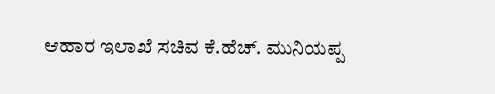ಆಹಾರ ಇಲಾಖೆ ಸಚಿವ ಕೆ.ಹೆಚ್. ಮುನಿಯಪ್ಪ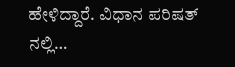ಹೇಳಿದ್ದಾರೆ. ವಿಧಾನ ಪರಿಷತ್ ನಲ್ಲಿ…